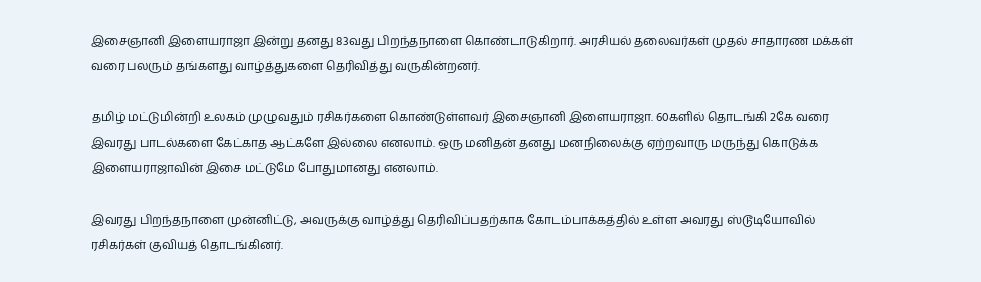இசைஞானி இளையராஜா இன்று தனது 83வது பிறந்தநாளை கொண்டாடுகிறார். அரசியல் தலைவர்கள் முதல் சாதாரண மக்கள் வரை பலரும் தங்களது வாழ்த்துகளை தெரிவித்து வருகின்றனர்.

தமிழ் மட்டுமின்றி உலகம் முழுவதும் ரசிகர்களை கொண்டுள்ளவர் இசைஞானி இளையராஜா. 60களில் தொடங்கி 2கே வரை இவரது பாடல்களை கேட்காத ஆட்களே இல்லை எனலாம். ஒரு மனிதன் தனது மனநிலைக்கு ஏற்றவாரு மருந்து கொடுக்க இளையராஜாவின் இசை மட்டுமே போதுமானது எனலாம்.

இவரது பிறந்தநாளை முன்னிட்டு, அவருக்கு வாழ்த்து தெரிவிப்பதற்காக கோடம்பாக்கத்தில் உள்ள அவரது ஸ்டூடியோவில் ரசிகர்கள் குவியத் தொடங்கினர்.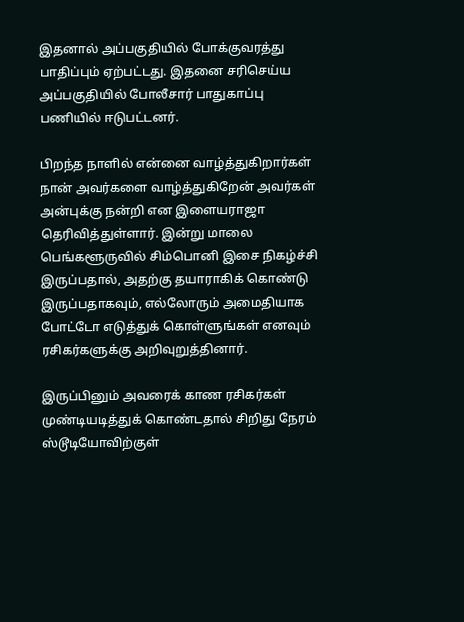இதனால் அப்பகுதியில் போக்குவரத்து பாதிப்பும் ஏற்பட்டது. இதனை சரிசெய்ய அப்பகுதியில் போலீசார் பாதுகாப்பு பணியில் ஈடுபட்டனர்.

பிறந்த நாளில் என்னை வாழ்த்துகிறார்கள் நான் அவர்களை வாழ்த்துகிறேன் அவர்கள் அன்புக்கு நன்றி என இளையராஜா தெரிவித்துள்ளார். இன்று மாலை பெங்களூருவில் சிம்பொனி இசை நிகழ்ச்சி இருப்பதால், அதற்கு தயாராகிக் கொண்டு இருப்பதாகவும், எல்லோரும் அமைதியாக போட்டோ எடுத்துக் கொள்ளுங்கள் எனவும் ரசிகர்களுக்கு அறிவுறுத்தினார்.

இருப்பினும் அவரைக் காண ரசிகர்கள் முண்டியடித்துக் கொண்டதால் சிறிது நேரம் ஸ்டூடியோவிற்குள்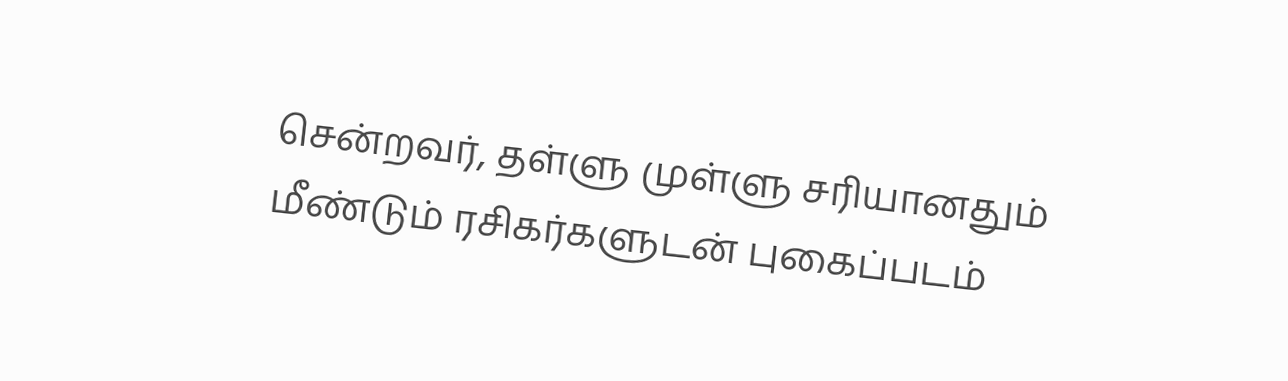சென்றவர், தள்ளு முள்ளு சரியானதும் மீண்டும் ரசிகர்களுடன் புகைப்படம்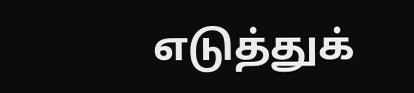எடுத்துக்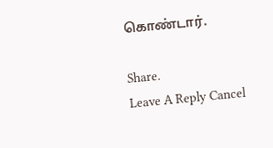கொண்டார்.

Share.
Leave A Reply Cancel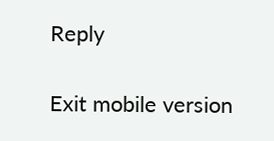Reply

Exit mobile version